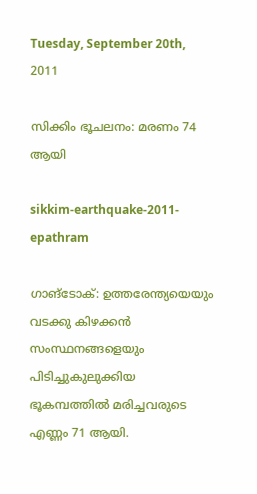Tuesday, September 20th, 2011

സിക്കിം ഭൂചലനം: മരണം 74 ആയി

sikkim-earthquake-2011-epathram

ഗാങ്‌ടോക്: ഉത്തരേന്ത്യയെയും വടക്കു കിഴക്കന്‍ സംസ്ഥനങ്ങളെയും പിടിച്ചുകുലുക്കിയ ഭൂകമ്പത്തില്‍ മരിച്ചവരുടെ എണ്ണം 71 ആയി.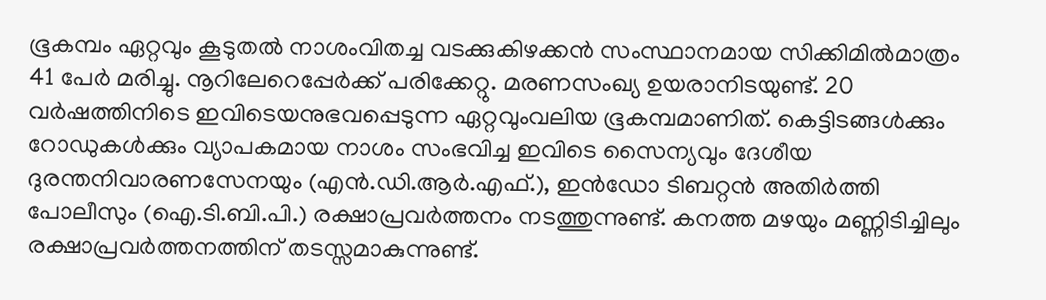ഭൂകമ്പം ഏറ്റവും കൂടുതല്‍ നാശംവിതച്ച വടക്കുകിഴക്കന്‍ സംസ്ഥാനമായ സിക്കിമില്‍മാത്രം 41 പേര്‍ മരിച്ചു. നൂറിലേറെപ്പേര്‍ക്ക് പരിക്കേറ്റു. മരണസംഖ്യ ഉയരാനിടയുണ്ട്. 20 വര്‍ഷത്തിനിടെ ഇവിടെയനുഭവപ്പെടുന്ന ഏറ്റവുംവലിയ ഭൂകമ്പമാണിത്. കെട്ടിടങ്ങള്‍ക്കും റോഡുകള്‍ക്കും വ്യാപകമായ നാശം സംഭവിച്ച ഇവിടെ സൈന്യവും ദേശീയ ദുരന്തനിവാരണസേനയും (എന്‍.ഡി.ആര്‍.എഫ്.), ഇന്‍ഡോ ടിബറ്റന്‍ അതിര്‍ത്തി പോലീസും (ഐ.ടി.ബി.പി.) രക്ഷാപ്രവര്‍ത്തനം നടത്തുന്നുണ്ട്. കനത്ത മഴയും മണ്ണിടിച്ചിലും രക്ഷാപ്രവര്‍ത്തനത്തിന് തടസ്സമാകുന്നുണ്ട്.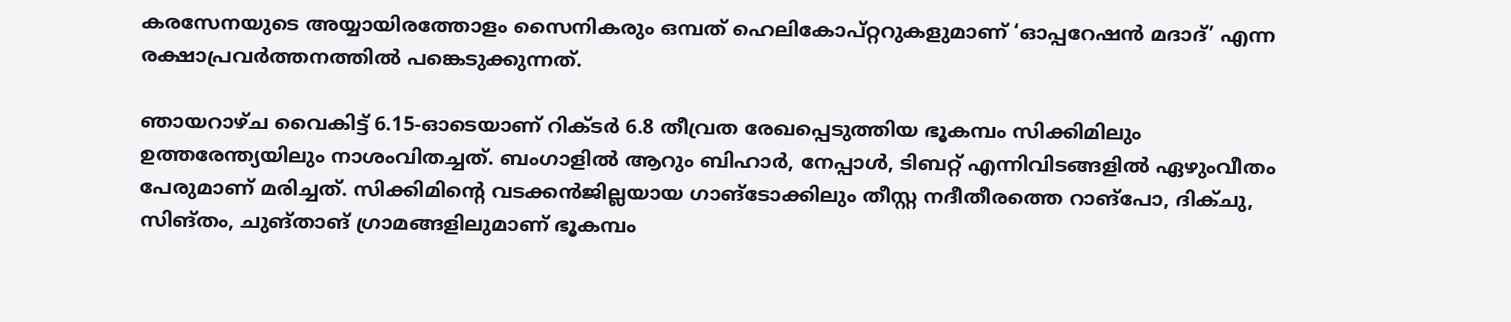കരസേനയുടെ അയ്യായിരത്തോളം സൈനികരും ഒമ്പത് ഹെലികോപ്റ്ററുകളുമാണ് ‘ഓപ്പറേഷന്‍ മദാദ്’ എന്ന രക്ഷാപ്രവര്‍ത്തനത്തില്‍ പങ്കെടുക്കുന്നത്.

ഞായറാഴ്ച വൈകിട്ട് 6.15-ഓടെയാണ് റിക്ടര്‍ 6.8 തീവ്രത രേഖപ്പെടുത്തിയ ഭൂകമ്പം സിക്കിമിലും ഉത്തരേന്ത്യയിലും നാശംവിതച്ചത്. ബംഗാളില്‍ ആറും ബിഹാര്‍, നേപ്പാള്‍, ടിബറ്റ് എന്നിവിടങ്ങളില്‍ ഏഴുംവീതം പേരുമാണ് മരിച്ചത്. സിക്കിമിന്റെ വടക്കന്‍ജില്ലയായ ഗാങ്‌ടോക്കിലും തീസ്റ്റ നദീതീരത്തെ റാങ്‌പോ, ദിക്ചു, സിങ്തം, ചുങ്താങ് ഗ്രാമങ്ങളിലുമാണ് ഭൂകമ്പം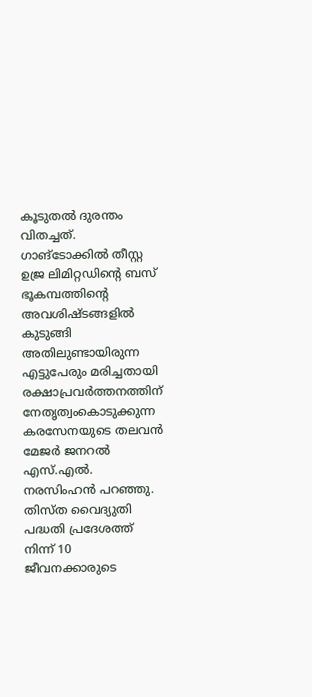കൂടുതല്‍ ദുരന്തം വിതച്ചത്. ഗാങ്‌ടോക്കില്‍ തീസ്റ്റ ഉജ്ര ലിമിറ്റഡിന്റെ ബസ് ഭൂകമ്പത്തിന്റെ അവശിഷ്ടങ്ങളില്‍ കുടുങ്ങി അതിലുണ്ടായിരുന്ന എട്ടുപേരും മരിച്ചതായി രക്ഷാപ്രവര്‍ത്തനത്തിന് നേതൃത്വംകൊടുക്കുന്ന കരസേനയുടെ തലവന്‍ മേജര്‍ ജനറല്‍ എസ്.എല്‍. നരസിംഹന്‍ പറഞ്ഞു. തിസ്ത വൈദ്യുതി പദ്ധതി പ്രദേശത്ത് നിന്ന് 10 ജീവനക്കാരുടെ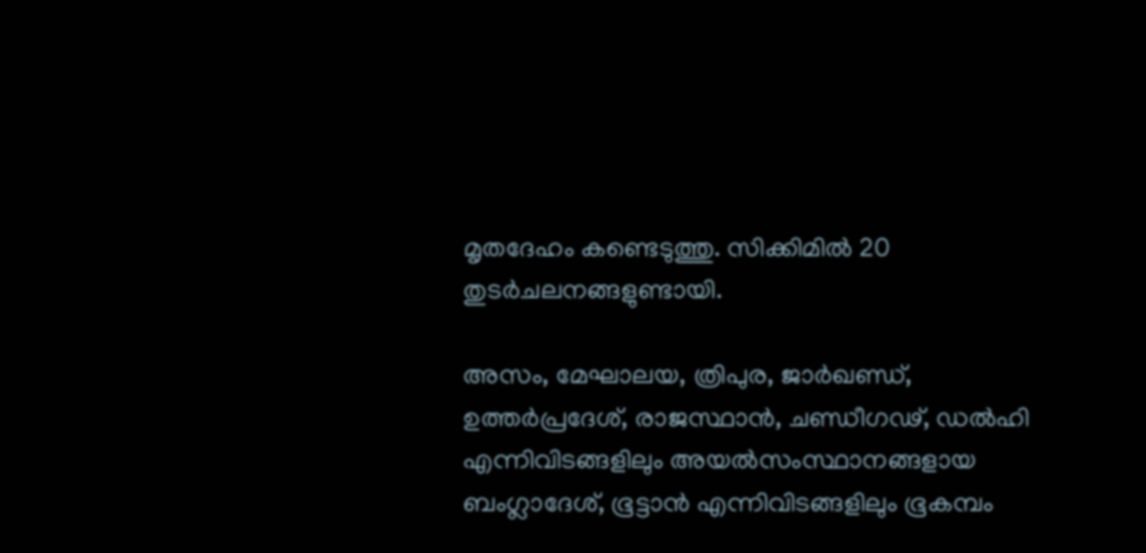മൃതദേഹം കണ്ടെടുത്തു. സിക്കിമില്‍ 20 തുടര്‍ചലനങ്ങളുണ്ടായി.

അസം, മേഘാലയ, ത്രിപുര, ജാര്‍ഖണ്ഡ്, ഉത്തര്‍പ്രദേശ്, രാജസ്ഥാന്‍, ചണ്ഡീഗഢ്, ഡല്‍ഹി എന്നിവിടങ്ങളിലും അയല്‍സംസ്ഥാനങ്ങളായ ബംഗ്ലാദേശ്, ഭൂട്ടാന്‍ എന്നിവിടങ്ങളിലും ഭൂകമ്പം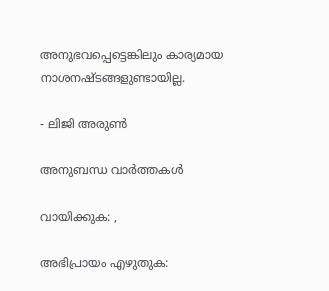അനുഭവപ്പെട്ടെങ്കിലും കാര്യമായ നാശനഷ്ടങ്ങളുണ്ടായില്ല.

- ലിജി അരുണ്‍

അനുബന്ധ വാര്‍ത്തകള്‍

വായിക്കുക: ,

അഭിപ്രായം എഴുതുക: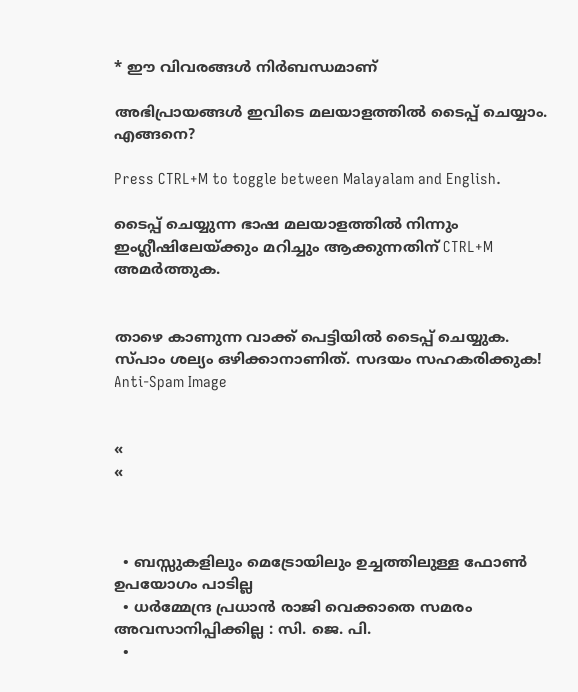* ഈ വിവരങ്ങള്‍ നിര്‍ബന്ധമാണ്

അഭിപ്രായങ്ങള്‍ ഇവിടെ മലയാളത്തില്‍ ടൈപ്പ് ചെയ്യാം. എങ്ങനെ?

Press CTRL+M to toggle between Malayalam and English.

ടൈപ്പ്‌ ചെയ്യുന്ന ഭാഷ മലയാളത്തില്‍ നിന്നും ഇംഗ്ലീഷിലേയ്ക്കും മറിച്ചും ആക്കുന്നതിന് CTRL+M അമര്‍ത്തുക.


താഴെ കാണുന്ന വാക്ക് പെട്ടിയില്‍ ടൈപ്പ്‌ ചെയ്യുക. സ്പാം ശല്യം ഒഴിക്കാനാണിത്. സദയം സഹകരിക്കുക!
Anti-Spam Image


«
«



  • ബസ്സുകളിലും മെട്രോയിലും ഉച്ചത്തിലുള്ള ഫോൺ ഉപയോഗം പാടില്ല
  • ധര്‍മ്മേന്ദ്ര പ്രധാൻ രാജി വെക്കാതെ സമരം അവസാനിപ്പിക്കില്ല : സി. ജെ. പി.
  •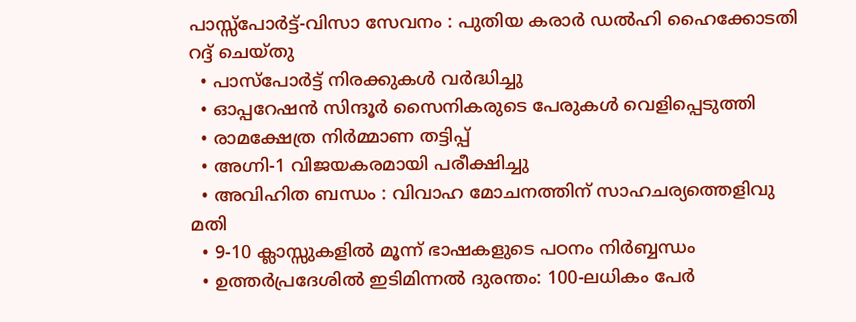പാസ്സ്പോർട്ട്-വിസാ സേവനം : പുതിയ കരാർ ഡൽഹി ഹൈക്കോടതി റദ്ദ് ചെയ്തു
  • പാസ്‌പോർട്ട് നിരക്കുകൾ വർദ്ധിച്ചു
  • ഓപ്പറേഷൻ സിന്ദൂർ സൈനികരുടെ പേരുകൾ വെളിപ്പെടുത്തി
  • രാമക്ഷേത്ര നിർമ്മാണ തട്ടിപ്പ്
  • അഗ്നി-1 വിജയകരമായി പരീക്ഷിച്ചു
  • അവിഹിത ബന്ധം : വിവാഹ മോചനത്തിന് സാഹചര്യത്തെളിവു മതി
  • 9-10 ക്ലാസ്സുകളിൽ മൂന്ന് ഭാഷകളുടെ പഠനം നിർബ്ബന്ധം
  • ഉത്തർപ്രദേശിൽ ഇടിമിന്നൽ ദുരന്തം: 100-ലധികം പേർ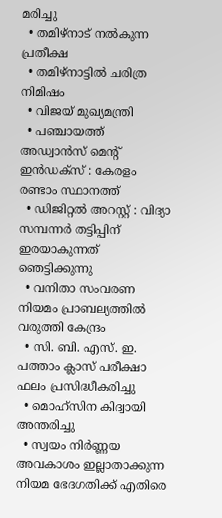മരിച്ചു
  • തമിഴ്‌നാട് നൽകുന്ന പ്രതീക്ഷ
  • തമിഴ്‌നാട്ടില്‍ ചരിത്ര നിമിഷം
  • വിജയ് മുഖ്യമന്ത്രി
  • പഞ്ചായത്ത് അഡ്വാൻസ് മെന്റ് ഇൻഡക്സ് : കേരളം രണ്ടാം സ്ഥാനത്ത്
  • ഡിജിറ്റൽ അറസ്റ്റ് : വിദ്യാ സമ്പന്നർ തട്ടിപ്പിന്‌ ഇരയാകുന്നത്‌ ഞെട്ടിക്കുന്നു
  • വനിതാ സംവരണ നിയമം പ്രാബല്യത്തിൽ വരുത്തി കേന്ദ്രം
  • സി. ബി. എസ്. ഇ. പത്താം ക്ലാസ് പരീക്ഷാ ഫലം പ്രസിദ്ധീകരിച്ചു
  • മൊഹ്‌സിന കിദ്വായി അന്തരിച്ചു
  • സ്വയം നിർണ്ണയ അവകാശം ഇല്ലാതാക്കുന്ന നിയമ ഭേദഗതിക്ക് എതിരെ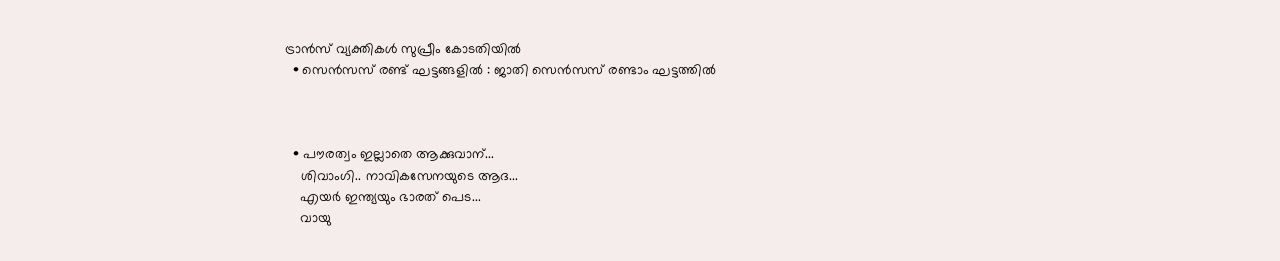ട്രാൻസ് വ്യക്തികൾ സുപ്രീം കോടതിയിൽ
  • സെന്‍സസ് രണ്ട് ഘട്ടങ്ങളിൽ : ജാതി സെന്‍സസ് രണ്ടാം ഘട്ടത്തിൽ



  • പൗരത്വം ഇല്ലാതെ ആക്കുവാന്...
    ശിവാംഗി.. നാവികസേനയുടെ ആദ...
    എയര്‍ ഇന്ത്യയും ഭാരത് പെട...
    വായു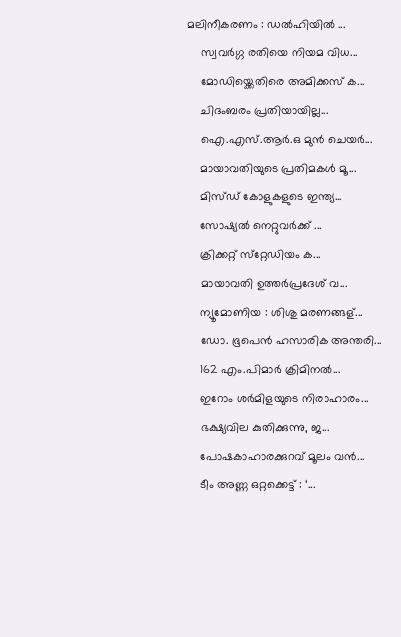മലിനീകരണം : ഡൽഹിയിൽ ...
    സ്വവര്‍ഗ്ഗ രതിയെ നിയമ വിധ...
    മോഡിയ്ക്കെതിരെ അമിക്കസ് ക...
    ചിദംബരം പ്രതിയായില്ല...
    ഐ.എസ്.ആര്‍.ഒ മുന്‍ ചെയര്‍...
    മായാവതിയുടെ പ്രതിമകള്‍ മൂ...
    മിസ്ഡ്‌ കോളുകളുടെ ഇന്ത്യ...
    സോഷ്യല്‍ നെറ്റുവര്‍ക്ക് ...
    ക്രിക്കറ്റ് സ്‌റ്റേഡിയം ക...
    മായാവതി ഉത്തര്‍പ്രദേശ്‌ വ...
    ന്യൂമോണിയ : ശിശു മരണങ്ങള്...
    ഡോ. ഭൂപെന്‍ ഹസാരിക അന്തരി...
    162 എം.പിമാര്‍ ക്രിമിനല്‍...
    ഇറോം ശര്‍മിളയുടെ നിരാഹാരം...
    ഭക്ഷ്യവില കുതിക്കുന്നു, ജ...
    പോഷകാഹാരക്കുറവ് മൂലം വന്‍...
    ടീം അണ്ണ ഒറ്റക്കെട്ട് : ‘...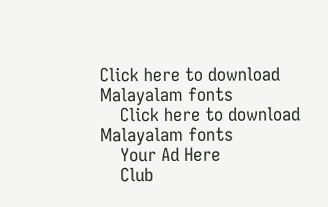Click here to download Malayalam fonts
    Click here to download Malayalam fonts
    Your Ad Here
    Club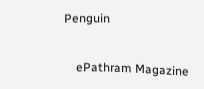Penguin


    ePathram Magazine